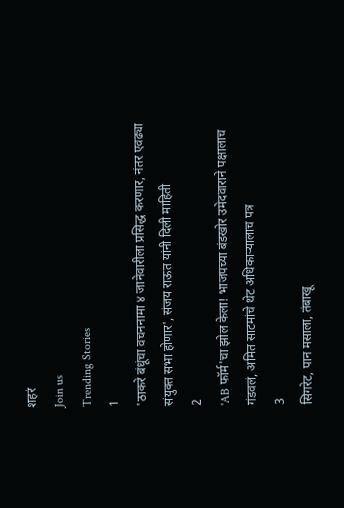शहरं
Join us
Trending Stories
1
'ठाकरे बंधूंचा वचननामा ४ जानेवारीला प्रसिद्ध करणार, नंतर एवढ्या संयुक्त सभा होणार', संजय राऊत यांनी दिली माहिती
2
'AB फॉर्म'चा झोल केला! भाजपच्या बंडखोर उमेदवाराने पक्षालाच गंडवलं, अमित साटमांचे थेट अधिकाऱ्यालाच पत्र
3
सिगरेट, पान मसाला, तंबाखू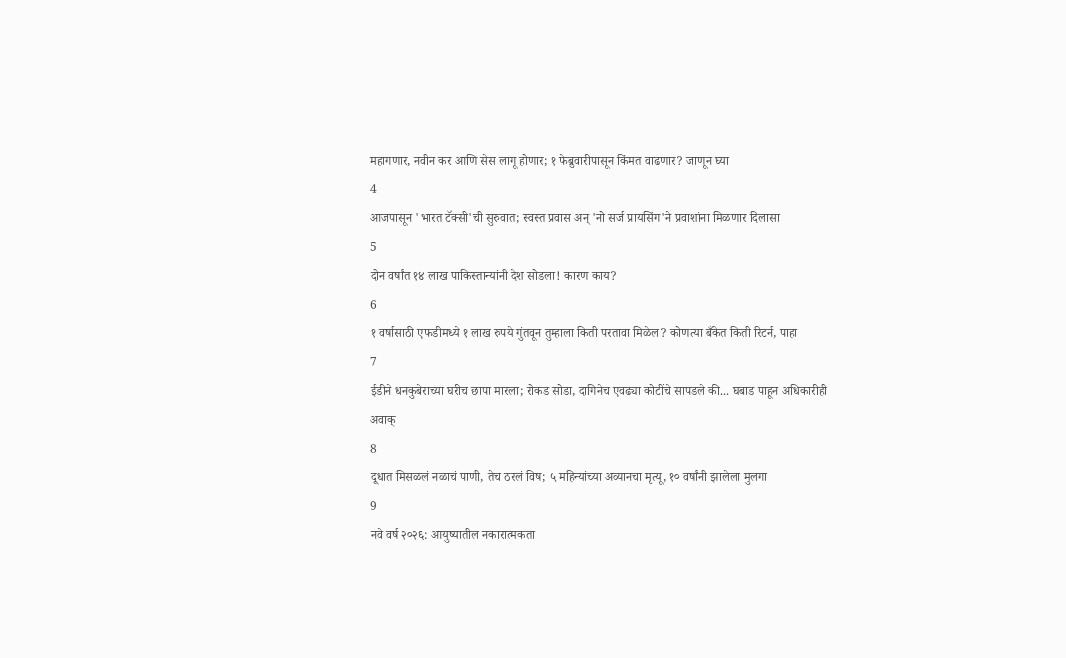महागणार, नवीन कर आणि सेस लागू होणार; १ फेब्रुवारीपासून किंमत वाढणार? जाणून घ्या
4
आजपासून 'भारत टॅक्सी'ची सुरुवात; स्वस्त प्रवास अन् 'नो सर्ज प्रायसिंग'ने प्रवाशांना मिळणार दिलासा
5
दोन वर्षांत १४ लाख पाकिस्तान्यांनी देश सोडला! कारण काय?
6
१ वर्षासाठी एफडीमध्ये १ लाख रुपये गुंतवून तुम्हाला किती परतावा मिळेल? कोणत्या बँकेत किती रिटर्न, पाहा
7
ईडीने धनकुबेराच्या घरीच छापा मारला; रोकड सोडा, दागिनेच एवढ्या कोटींचे सापडले की... घबाड पाहून अधिकारीही अवाक्
8
दूधात मिसळलं नळाचं पाणी, तेच ठरलं विष; ५ महिन्यांच्या अव्यानचा मृत्यू, १० वर्षांनी झालेला मुलगा
9
नवे वर्ष २०२६: आयुष्यातील नकारात्मकता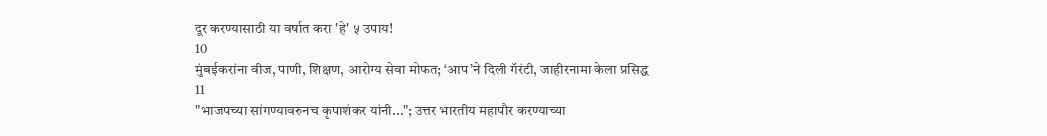दूर करण्यासाठी या वर्षात करा 'हे' ५ उपाय!
10
मुंबईकरांना वीज, पाणी, शिक्षण, आरोग्य सेवा मोफत; ‘आप’ने दिली गॅरंटी, जाहीरनामा केला प्रसिद्ध
11
"भाजपच्या सांगण्यावरुनच कृपाशंकर यांनी..."; उत्तर भारतीय महापौर करण्याच्या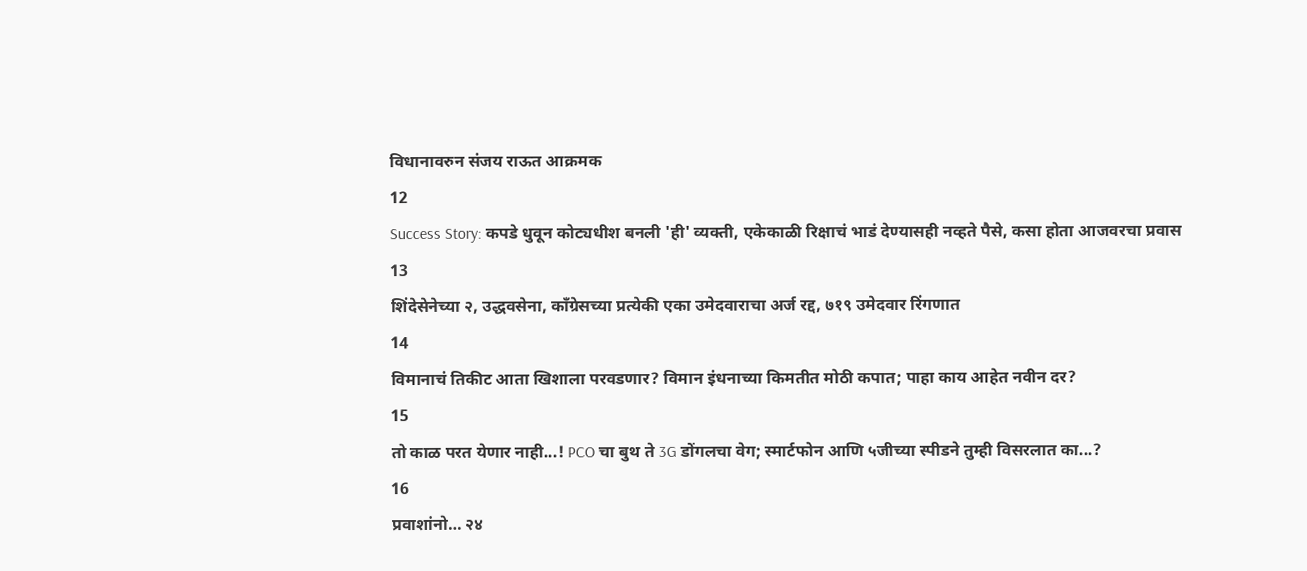विधानावरुन संजय राऊत आक्रमक
12
Success Story: कपडे धुवून कोट्यधीश बनली 'ही' व्यक्ती, एकेकाळी रिक्षाचं भाडं देण्यासही नव्हते पैसे, कसा होता आजवरचा प्रवास
13
शिंदेसेनेच्या २, उद्धवसेना, काँग्रेसच्या प्रत्येकी एका उमेदवाराचा अर्ज रद्द, ७१९ उमेदवार रिंगणात
14
विमानाचं तिकीट आता खिशाला परवडणार? विमान इंधनाच्या किमतीत मोठी कपात; पाहा काय आहेत नवीन दर?
15
तो काळ परत येणार नाही...! PCO चा बुथ ते 3G डोंगलचा वेग; स्मार्टफोन आणि ५जीच्या स्पीडने तुम्ही विसरलात का...?
16
प्रवाशांनो… २४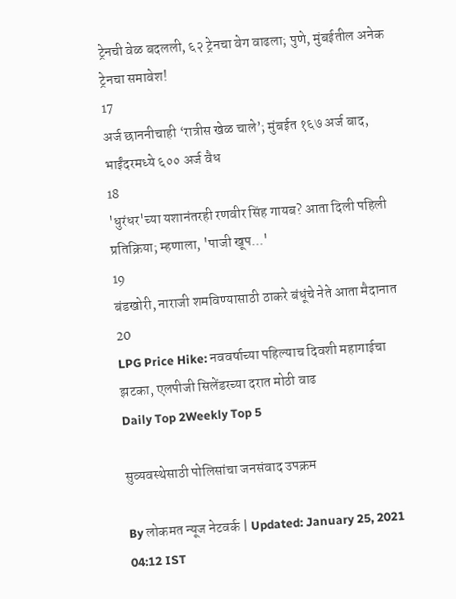ट्रेनची वेळ बदलली, ६२ ट्रेनचा वेग वाढला; पुणे, मुंबईतील अनेक ट्रेनचा समावेश!
17
अर्ज छाननीचाही ‘रात्रीस खेळ चाले’; मुंबईत १६७ अर्ज बाद, भाईंदरमध्ये ६०० अर्ज वैध
18
'धुरंधर'च्या यशानंतरही रणवीर सिंह गायब? आता दिली पहिली प्रतिक्रिया; म्हणाला, 'पाजी खूप...'
19
बंडखोरी, नाराजी शमविण्यासाठी ठाकरे बंधूंचे नेते आता मैदानात
20
LPG Price Hike: नववर्षाच्या पहिल्याच दिवशी महागाईचा झटका, एलपीजी सिलेंडरच्या दरात मोठी वाढ
Daily Top 2Weekly Top 5

सुव्यवस्थेसाठी पोलिसांचा जनसंवाद उपक्रम

By लोकमत न्यूज नेटवर्क | Updated: January 25, 2021 04:12 IST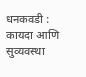धनकवडी : कायदा आणि सुव्यवस्था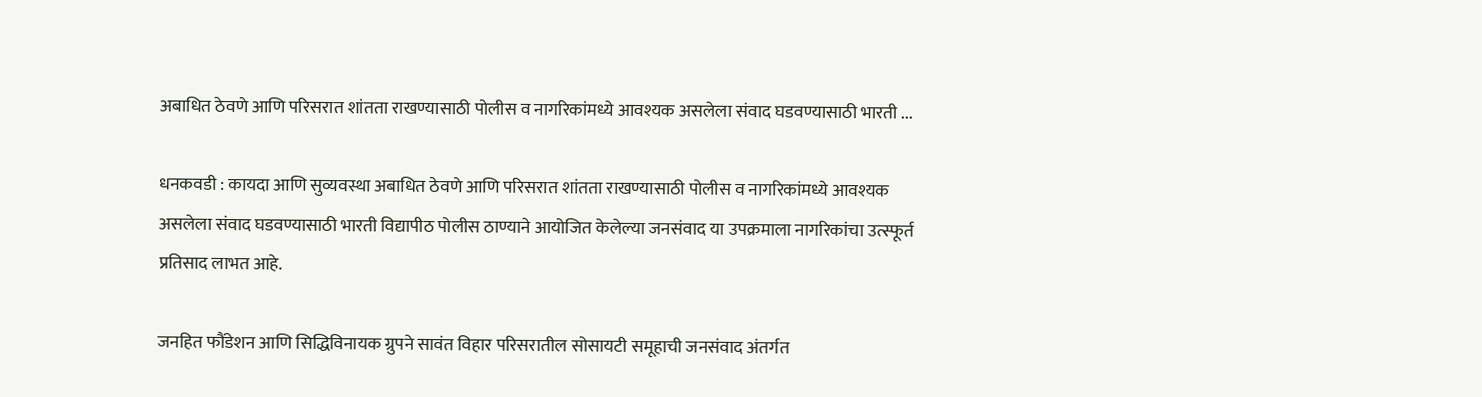अबाधित ठेवणे आणि परिसरात शांतता राखण्यासाठी पोलीस व नागरिकांमध्ये आवश्यक असलेला संवाद घडवण्यासाठी भारती ...

धनकवडी : कायदा आणि सुव्यवस्था अबाधित ठेवणे आणि परिसरात शांतता राखण्यासाठी पोलीस व नागरिकांमध्ये आवश्यक असलेला संवाद घडवण्यासाठी भारती विद्यापीठ पोलीस ठाण्याने आयोजित केलेल्या जनसंवाद या उपक्रमाला नागरिकांचा उत्स्फूर्त प्रतिसाद लाभत आहे.

जनहित फौंडेशन आणि सिद्धिविनायक ग्रुपने सावंत विहार परिसरातील सोसायटी समूहाची जनसंवाद अंतर्गत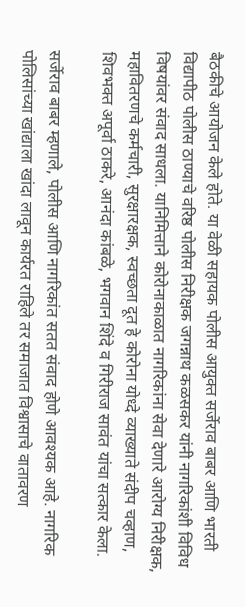बैठकीचे आयोजन केले होते. या वेळी सहायक पोलीस आयुक्त सर्जेराव बाबर आणि भारती विद्यापीठ पोलीस ठाण्याचे वरिष्ठ पोलीस निरीक्षक जगन्नाथ कळसकर यांनी नागरिकांशी विविध विषयांवर संवाद साधला. यानिमित्ताने कोरोनाकाळात नागरिकांना सेवा देणारे आरोग्य निरीक्षक, महावितरणचे कर्मचारी, सुरक्षारक्षक, स्वच्छता दूत हे कोरोना योध्दे व्याख्याते संदीप चव्हाण, शिवभक्त अपूर्वा ठाकरे, आनंदा कांबळे, भगवान शिंदे व गिरीराज सावंत यांचा सत्कार केला.

सर्जेराव बाबर म्हणाले, पोलीस आणि नागरिकांत सतत संवाद होणे आवश्यक आहे. नागरिक पोलिसांच्या खांद्याला खांदा लावून कार्यरत राहिले तर समाजात विश्वासाचे वातावरण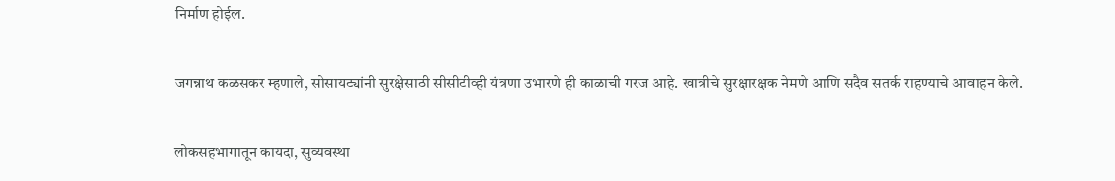निर्माण होईल.

जगन्नाथ कळसकर म्हणाले, सोसायट्यांनी सुरक्षेसाठी सीसीटीव्ही यंत्रणा उभारणे ही काळाची गरज आहे. खात्रीचे सुरक्षारक्षक नेमणे आणि सदैव सतर्क राहण्याचे आवाहन केले.

लोकसहभागातून कायदा, सुव्यवस्था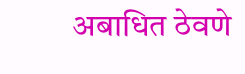अबाधित ठेवणे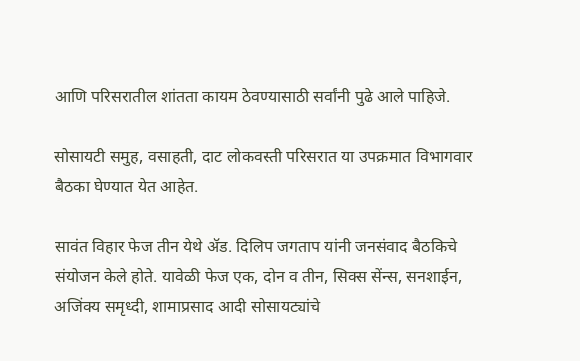आणि परिसरातील शांतता कायम ठेवण्यासाठी सर्वांनी पुढे आले पाहिजे.

सोसायटी समुह, वसाहती, दाट लोकवस्ती परिसरात या उपक्रमात विभागवार बैठका घेण्यात येत आहेत.

सावंत विहार फेज तीन येथे ॲड. दिलिप जगताप यांनी जनसंवाद बैठकिचे संयोजन केले होते. यावेळी फेज एक, दोन व तीन, सिक्स सेंन्स, सनशाईन, अजिंक्य समृध्दी, शामाप्रसाद आदी सोसायट्यांचे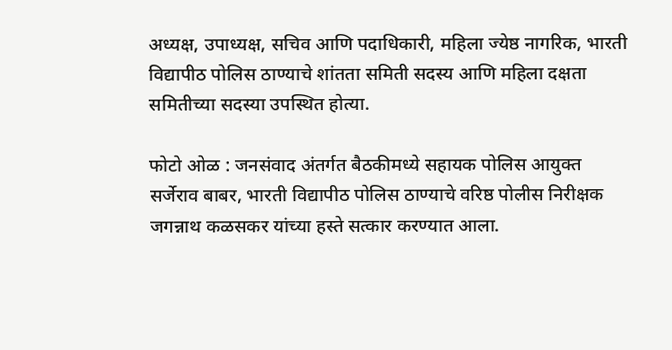अध्यक्ष, उपाध्यक्ष, सचिव आणि पदाधिकारी, महिला ज्येष्ठ नागरिक, भारती विद्यापीठ पोलिस ठाण्याचे शांतता समिती सदस्य आणि महिला दक्षता समितीच्या सदस्या उपस्थित होत्या.

फोटो ओळ : जनसंवाद अंतर्गत बैठकीमध्ये सहायक पोलिस आयुक्त सर्जेराव बाबर, भारती विद्यापीठ पोलिस ठाण्याचे वरिष्ठ पोलीस निरीक्षक जगन्नाथ कळसकर यांच्या हस्ते सत्कार करण्यात आला.